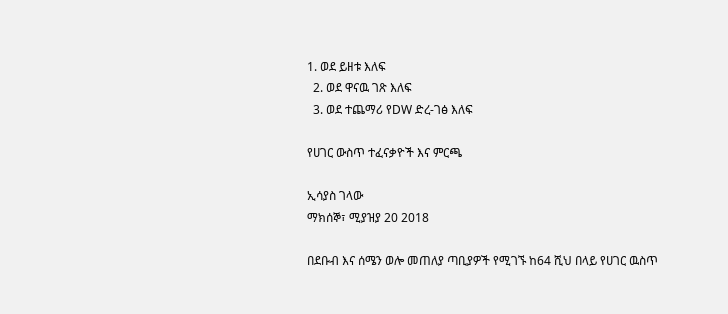1. ወደ ይዘቱ እለፍ
  2. ወደ ዋናዉ ገጽ እለፍ
  3. ወደ ተጨማሪ የDW ድረ-ገፅ እለፍ

የሀገር ውስጥ ተፈናቃዮች እና ምርጫ

ኢሳያስ ገላው
ማክሰኞ፣ ሚያዝያ 20 2018

በደቡብ እና ሰሜን ወሎ መጠለያ ጣቢያዎች የሚገኙ ከ64 ሺህ በላይ የሀገር ዉስጥ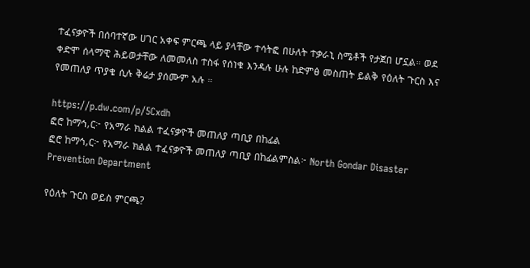ተፈናቃዮች በሰባተኛው ሀገር አቀፍ ምርጫ ላይ ያላቸው ተሳትፎ በሁለት ተቃራኒ ስሜቶች የታጀበ ሆኗል። ወደ ቀድሞ ሰላማዊ ሕይወታቸው ለመመለስ ተስፋ የሰነቁ እንዳሉ ሁሉ ከድምፅ መስጠት ይልቅ የዕለት ጉርስ እና የመጠለያ ጥያቄ ሲሉ ቅሬታ ያሰሙም አሉ ።

https://p.dw.com/p/5Cxdh
ፎሮ ከማኅ,ር፦ የአማራ ክልል ተፈናቃዮች መጠለያ ጣቢያ በከፊል
ፎሮ ከማኅ,ር፦ የአማራ ክልል ተፈናቃዮች መጠለያ ጣቢያ በከፊልምስል፦ North Gondar Disaster Prevention Department

የዕለት ጉርስ ወይስ ምርጫ?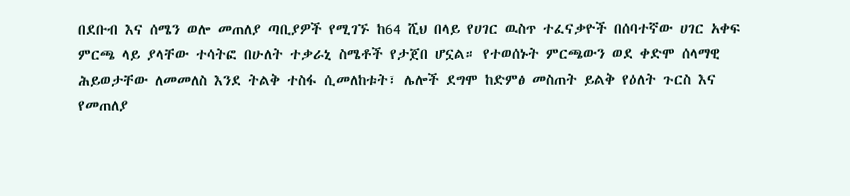በደቡብ እና ሰሜን ወሎ መጠለያ ጣቢያዎች የሚገኙ ከ64 ሺህ በላይ የሀገር ዉስጥ ተፈናቃዮች በሰባተኛው ሀገር አቀፍ ምርጫ ላይ ያላቸው ተሳትፎ በሁለት ተቃራኒ ስሜቶች የታጀበ ሆኗል። የተወሰኑት ምርጫውን ወደ ቀድሞ ሰላማዊ ሕይወታቸው ለመመለስ እንደ ትልቅ ተስፋ ሲመለከቱት፣ ሌሎች ደግሞ ከድምፅ መስጠት ይልቅ የዕለት ጉርስ እና የመጠለያ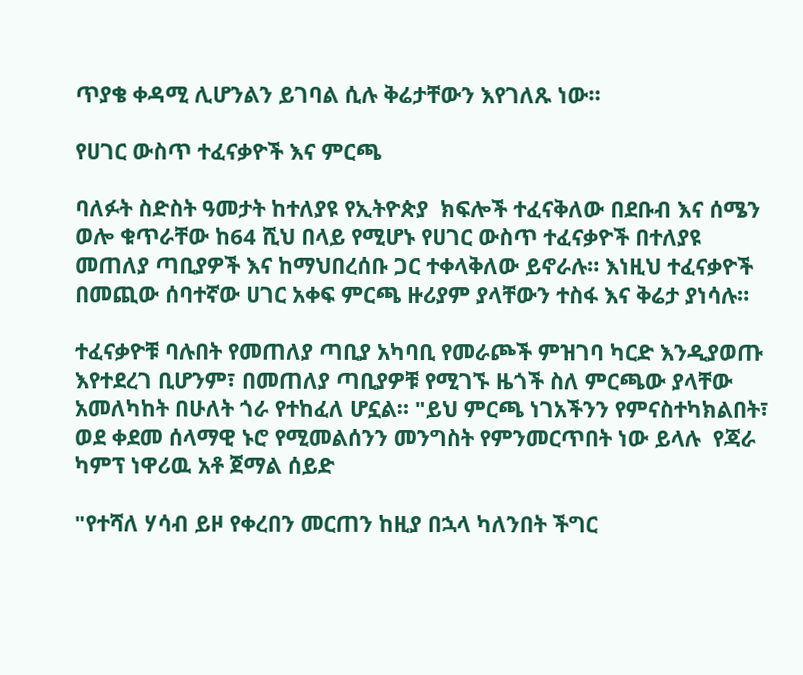ጥያቄ ቀዳሚ ሊሆንልን ይገባል ሲሉ ቅሬታቸውን እየገለጹ ነው።

የሀገር ውስጥ ተፈናቃዮች እና ምርጫ

ባለፉት ስድስት ዓመታት ከተለያዩ የኢትዮጵያ  ክፍሎች ተፈናቅለው በደቡብ እና ሰሜን ወሎ ቁጥራቸው ከ64 ሺህ በላይ የሚሆኑ የሀገር ውስጥ ተፈናቃዮች በተለያዩ መጠለያ ጣቢያዎች እና ከማህበረሰቡ ጋር ተቀላቅለው ይኖራሉ። እነዚህ ተፈናቃዮች በመጪው ሰባተኛው ሀገር አቀፍ ምርጫ ዙሪያም ያላቸውን ተስፋ እና ቅሬታ ያነሳሉ።

ተፈናቃዮቹ ባሉበት የመጠለያ ጣቢያ አካባቢ የመራጮች ምዝገባ ካርድ እንዲያወጡ እየተደረገ ቢሆንም፣ በመጠለያ ጣቢያዎቹ የሚገኙ ዜጎች ስለ ምርጫው ያላቸው አመለካከት በሁለት ጎራ የተከፈለ ሆኗል። "ይህ ምርጫ ነገአችንን የምናስተካክልበት፣ ወደ ቀደመ ሰላማዊ ኑሮ የሚመልሰንን መንግስት የምንመርጥበት ነው ይላሉ  የጃራ ካምፕ ነዋሪዉ አቶ ጀማል ሰይድ

"የተሻለ ሃሳብ ይዞ የቀረበን መርጠን ከዚያ በኋላ ካለንበት ችግር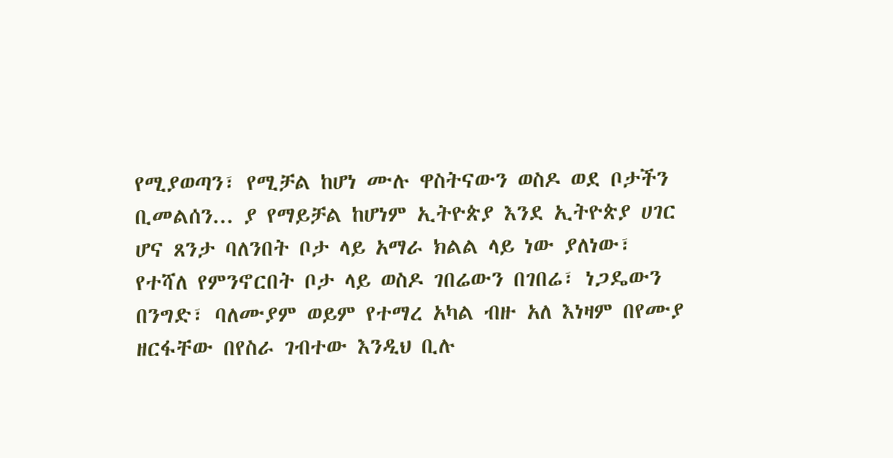የሚያወጣን፣ የሚቻል ከሆነ ሙሉ ዋስትናውን ወስዶ ወደ ቦታችን ቢመልሰን... ያ የማይቻል ከሆነም ኢትዮጵያ እንደ ኢትዮጵያ ሀገር ሆና ጸንታ ባለንበት ቦታ ላይ አማራ ክልል ላይ ነው ያለነው፣ የተሻለ የምንኖርበት ቦታ ላይ ወስዶ ገበሬውን በገበሬ፣ ነጋዴውን በንግድ፣ ባለሙያም ወይም የተማረ አካል ብዙ አለ እነዛም በየሙያ ዘርፋቸው በየስራ ገብተው እንዲህ ቢሉ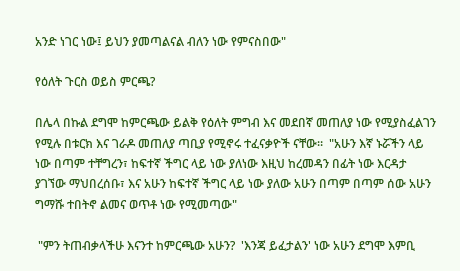አንድ ነገር ነው፤ ይህን ያመጣልናል ብለን ነው የምናስበው"

የዕለት ጉርስ ወይስ ምርጫ?

በሌላ በኩል ደግሞ ከምርጫው ይልቅ የዕለት ምግብ እና መደበኛ መጠለያ ነው የሚያስፈልገን የሚሉ በቱርክ እና ገራዶ መጠለያ ጣቢያ የሚኖሩ ተፈናቃዮች ናቸው።  "አሁን እኛ ኑሯችን ላይ ነው በጣም ተቸግረን፣ ከፍተኛ ችግር ላይ ነው ያለነው እዚህ ከረመዳን በፊት ነው እርዳታ ያገኘው ማህበረሰቡ፣ እና አሁን ከፍተኛ ችግር ላይ ነው ያለው አሁን በጣም በጣም ሰው አሁን ግማሹ ተበትኖ ልመና ወጥቶ ነው የሚመጣው"

 "ምን ትጠብቃላችሁ እናንተ ከምርጫው አሁን?  'እንጃ ይፈታልን' ነው አሁን ደግሞ እምቢ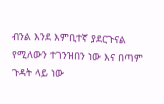ብንል እንደ እምቢተኛ ያደርጉናል የሚለውን ተገንዝበን ነው እና በጣም ጉዳት ላይ ነው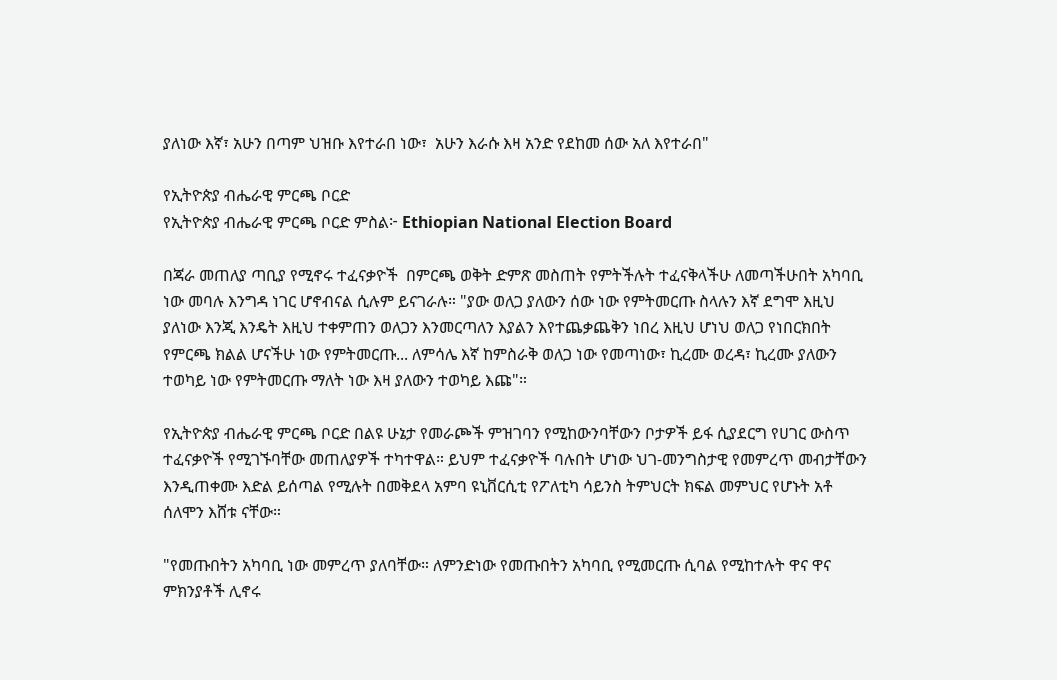ያለነው እኛ፣ አሁን በጣም ህዝቡ እየተራበ ነው፣  አሁን እራሱ እዛ አንድ የደከመ ሰው አለ እየተራበ"

የኢትዮጵያ ብሔራዊ ምርጫ ቦርድ
የኢትዮጵያ ብሔራዊ ምርጫ ቦርድ ምስል፦ Ethiopian National Election Board

በጃራ መጠለያ ጣቢያ የሚኖሩ ተፈናቃዮች  በምርጫ ወቅት ድምጽ መስጠት የምትችሉት ተፈናቅላችሁ ለመጣችሁበት አካባቢ ነው መባሉ እንግዳ ነገር ሆኖብናል ሲሉም ይናገራሉ። "ያው ወለጋ ያለውን ሰው ነው የምትመርጡ ስላሉን እኛ ደግሞ እዚህ ያለነው እንጂ እንዴት እዚህ ተቀምጠን ወለጋን እንመርጣለን እያልን እየተጨቃጨቅን ነበረ እዚህ ሆነህ ወለጋ የነበርክበት የምርጫ ክልል ሆናችሁ ነው የምትመርጡ... ለምሳሌ እኛ ከምስራቅ ወለጋ ነው የመጣነው፣ ኪረሙ ወረዳ፣ ኪረሙ ያለውን ተወካይ ነው የምትመርጡ ማለት ነው እዛ ያለውን ተወካይ እጩ"።

የኢትዮጵያ ብሔራዊ ምርጫ ቦርድ በልዩ ሁኔታ የመራጮች ምዝገባን የሚከውንባቸውን ቦታዎች ይፋ ሲያደርግ የሀገር ውስጥ ተፈናቃዮች የሚገኙባቸው መጠለያዎች ተካተዋል። ይህም ተፈናቃዮች ባሉበት ሆነው ህገ-መንግስታዊ የመምረጥ መብታቸውን እንዲጠቀሙ እድል ይሰጣል የሚሉት በመቅደላ አምባ ዩኒቨርሲቲ የፖለቲካ ሳይንስ ትምህርት ክፍል መምህር የሆኑት አቶ ሰለሞን እሸቱ ናቸው።

"የመጡበትን አካባቢ ነው መምረጥ ያለባቸው። ለምንድነው የመጡበትን አካባቢ የሚመርጡ ሲባል የሚከተሉት ዋና ዋና ምክንያቶች ሊኖሩ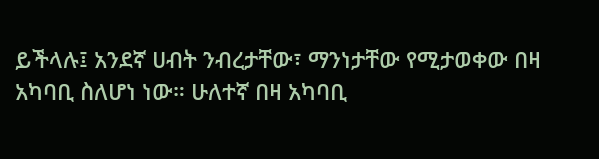ይችላሉ፤ አንደኛ ሀብት ንብረታቸው፣ ማንነታቸው የሚታወቀው በዛ አካባቢ ስለሆነ ነው። ሁለተኛ በዛ አካባቢ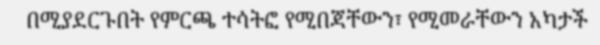በሚያደርጉበት የምርጫ ተሳትፎ የሚበጃቸውን፣ የሚመራቸውን አካታች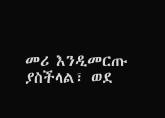መሪ እንዲመርጡ ያስችላል፣ ወደ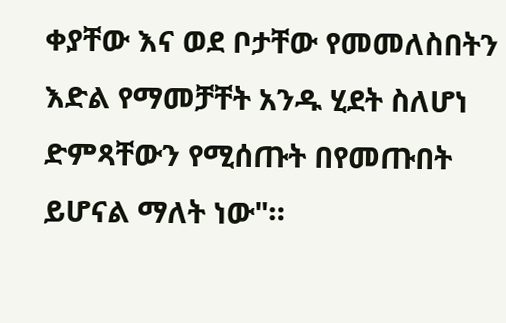ቀያቸው እና ወደ ቦታቸው የመመለስበትን እድል የማመቻቸት አንዱ ሂደት ስለሆነ ድምጻቸውን የሚሰጡት በየመጡበት ይሆናል ማለት ነው"።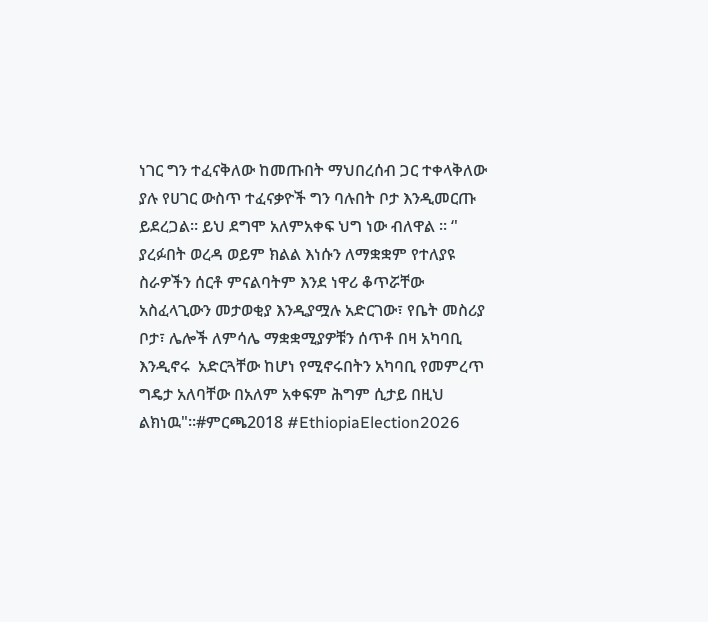ነገር ግን ተፈናቅለው ከመጡበት ማህበረሰብ ጋር ተቀላቅለው ያሉ የሀገር ውስጥ ተፈናቃዮች ግን ባሉበት ቦታ እንዲመርጡ ይደረጋል። ይህ ደግሞ አለምአቀፍ ህግ ነው ብለዋል ። ‘' ያረፉበት ወረዳ ወይም ክልል እነሱን ለማቋቋም የተለያዩ ስራዎችን ሰርቶ ምናልባትም እንደ ነዋሪ ቆጥሯቸው አስፈላጊውን መታወቂያ እንዲያሟሉ አድርገው፣ የቤት መስሪያ ቦታ፣ ሌሎች ለምሳሌ ማቋቋሚያዎቹን ሰጥቶ በዛ አካባቢ እንዲኖሩ  አድርጓቸው ከሆነ የሚኖሩበትን አካባቢ የመምረጥ ግዴታ አለባቸው በአለም አቀፍም ሕግም ሲታይ በዚህ ልክነዉ"።#ምርጫ2018 #EthiopiaElection2026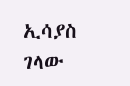ኢሳያስ ገላው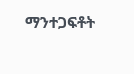ማንተጋፍቶት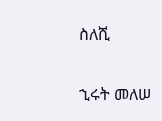ስለሺ

ኂሩት መለሠ